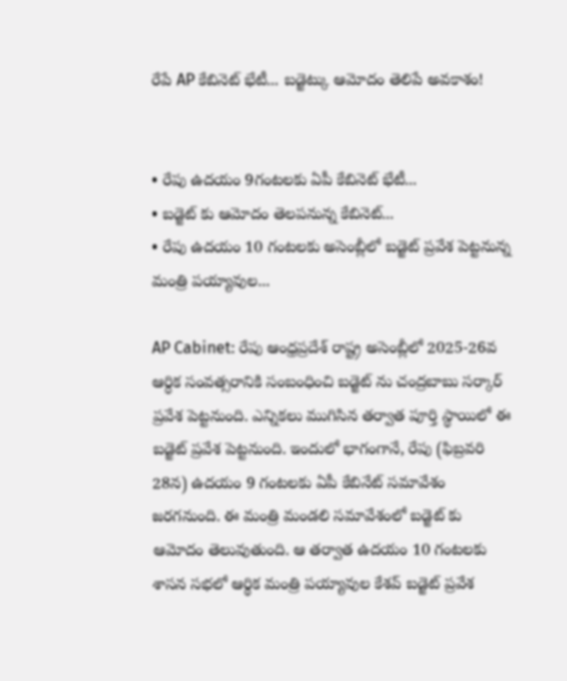రేపే AP కేబినెట్ భేటీ... బడ్జెట్కు ఆమోదం తెలిపే అవకాశం!


• రేపు ఉదయం 9గంటలకు ఏపీ కేబినెట్ భేటీ...
• బడ్జెట్ కు ఆమోదం తెలపనున్న కేబినెట్...
• రేపు ఉదయం 10 గంటలకు అసెంబ్లీలో బడ్జెట్ ప్రవేశ పెట్టనున్న మంత్రి పయ్యావుల...

AP Cabinet: రేపు ఆంధ్రప్రదేశ్ రాష్ట్ర అసెంబ్లీలో 2025-26వ ఆర్ధిక సంవత్సరానికి సంబంధించి బడ్జెట్ ను చంద్రబాబు సర్కార్ ప్రవేశ పెట్టనుంది. ఎన్నికలు ముగిసిన తర్వాత పూర్తి స్థాయిలో ఈ బడ్జెట్ ప్రవేశ పెట్టనుంది. ఇందులో భాగంగానే, రేపు (ఫిబ్రవరి 28న) ఉదయం 9 గంటలకు ఏపీ కేబినేట్ సమావేశం జరగనుంది. ఈ మంత్రి మండలి సమావేశంలో బడ్జెట్ కు ఆమోదం తెలువుతుంది. ఆ తర్వాత ఉదయం 10 గంటలకు శాసన సభలో ఆర్థిక మంత్రి పయ్యావుల కేశవ్ బడ్జెట్ ప్రవేశ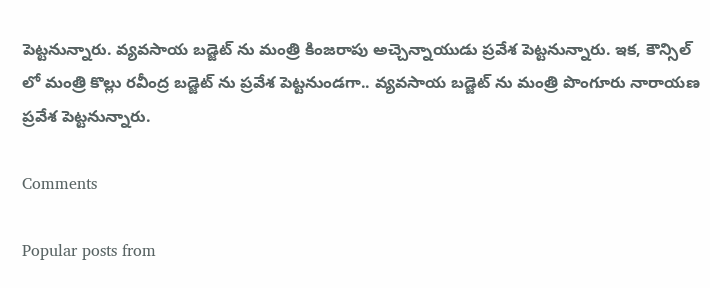పెట్టనున్నారు. వ్యవసాయ బడ్జెట్ ను మంత్రి కింజరాపు అచ్చెన్నాయుడు ప్రవేశ పెట్టనున్నారు. ఇక, కౌన్సిల్ లో మంత్రి కొల్లు రవీంద్ర బడ్జెట్ ను ప్రవేశ పెట్టనుండగా.. వ్యవసాయ బడ్జెట్ ను మంత్రి పొంగూరు నారాయణ ప్రవేశ పెట్టనున్నారు.

Comments

Popular posts from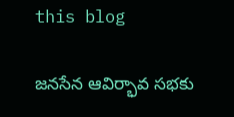this blog

జనసేన ఆవిర్భావ సభకు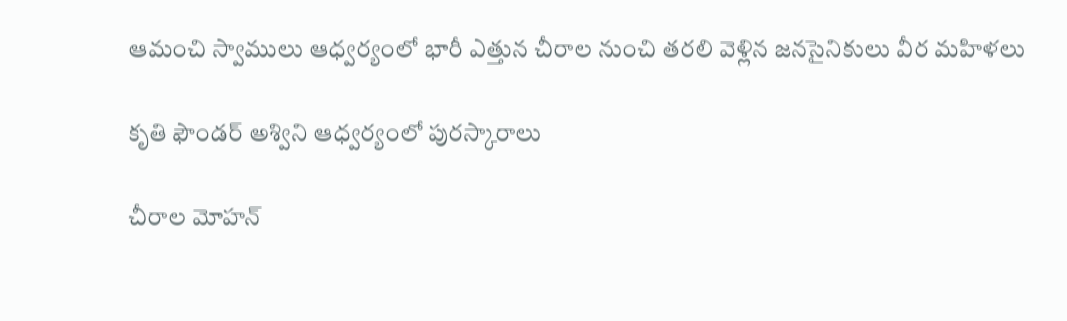ఆమంచి స్వాములు ఆధ్వర్యంలో భారీ ఎత్తున చీరాల నుంచి తరలి వెళ్లిన జనసైనికులు వీర మహిళలు

కృతి ఫౌండర్ అశ్విని ఆధ్వర్యంలో పురస్కారాలు

చీరాల మోహన్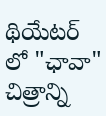థియేటర్ లో "ఛావా" చిత్రాన్ని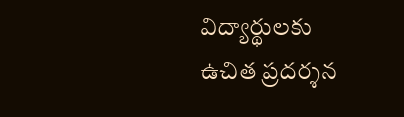విద్యార్థులకు ఉచిత ప్రదర్శన